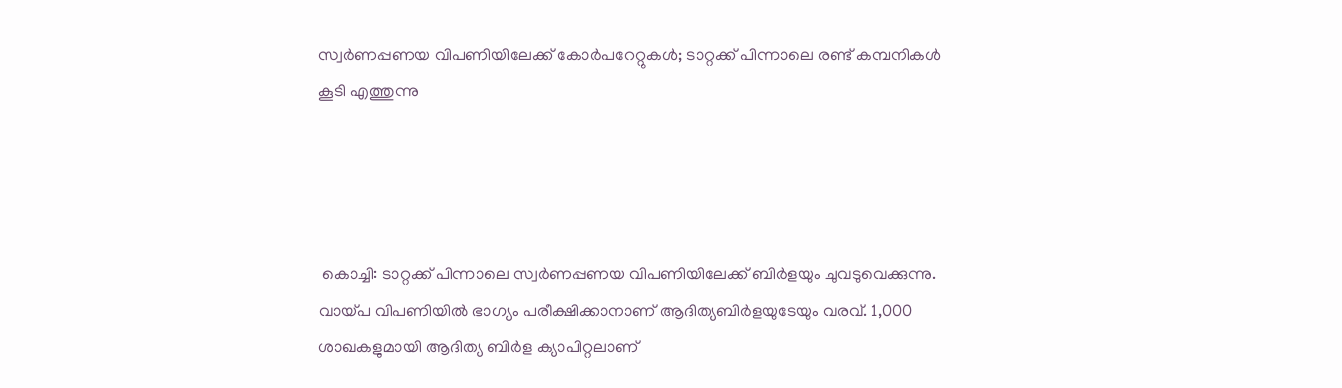സ്വര്‍ണപ്പണയ വിപണിയിലേക്ക് കോര്‍പറേറ്റുകള്‍; ടാറ്റക്ക് പിന്നാലെ രണ്ട് കമ്പനികള്‍ കൂടി എത്തുന്നു




 കൊച്ചി: ടാറ്റക്ക് പിന്നാലെ സ്വര്‍ണപ്പണയ വിപണിയിലേക്ക് ബിര്‍ളയും ചുവടുവെക്കുന്നു. വായ്പ വിപണിയില്‍ ഭാഗ്യം പരീക്ഷിക്കാനാണ് ആദിത്യബിര്‍ളയുടേയും വരവ്. 1,000 ശാഖകളുമായി ആദിത്യ ബിര്‍ള ക്യാപിറ്റലാണ്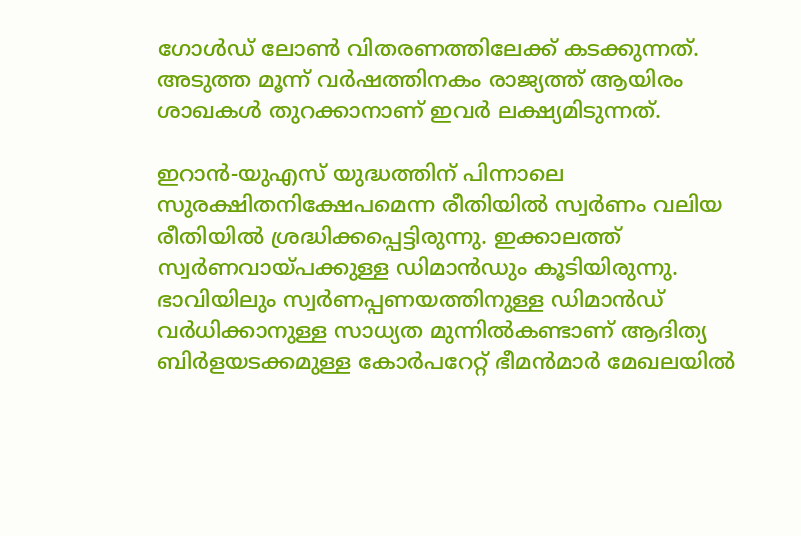ഗോള്‍ഡ് ലോണ്‍ വിതരണത്തിലേക്ക് കടക്കുന്നത്. അടുത്ത മൂന്ന് വര്‍ഷത്തിനകം രാജ്യത്ത് ആയിരം ശാഖകള്‍ തുറക്കാനാണ് ഇവര്‍ ലക്ഷ്യമിടുന്നത്.

ഇറാന്‍-യുഎസ് യുദ്ധത്തിന് പിന്നാലെ സുരക്ഷിതനിക്ഷേപമെന്ന രീതിയില്‍ സ്വര്‍ണം വലിയ രീതിയില്‍ ശ്രദ്ധിക്കപ്പെട്ടിരുന്നു. ഇക്കാലത്ത് സ്വര്‍ണവായ്പക്കുള്ള ഡിമാന്‍ഡും കൂടിയിരുന്നു. ഭാവിയിലും സ്വര്‍ണപ്പണയത്തിനുള്ള ഡിമാന്‍ഡ് വര്‍ധിക്കാനുള്ള സാധ്യത മുന്നില്‍കണ്ടാണ് ആദിത്യ ബിര്‍ളയടക്കമുള്ള കോര്‍പറേറ്റ് ഭീമന്‍മാര്‍ മേഖലയില്‍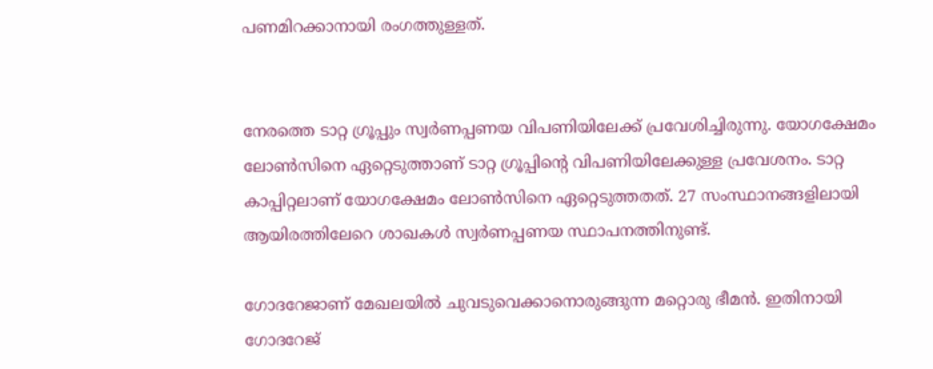പണമിറക്കാനായി രംഗത്തുള്ളത്.


നേരത്തെ ടാറ്റ ഗ്രൂപ്പും സ്വര്‍ണപ്പണയ വിപണിയിലേക്ക് പ്രവേശിച്ചിരുന്നു. യോഗക്ഷേമം ലോണ്‍സിനെ ഏറ്റെടുത്താണ് ടാറ്റ ഗ്രൂപ്പിന്റെ വിപണിയിലേക്കുള്ള പ്രവേശനം. ടാറ്റ കാപ്പിറ്റലാണ് യോഗക്ഷേമം ലോണ്‍സിനെ ഏറ്റെടുത്തതത്. 27 സംസ്ഥാനങ്ങളിലായി ആയിരത്തിലേറെ ശാഖകള്‍ സ്വര്‍ണപ്പണയ സ്ഥാപനത്തിനുണ്ട്.

ഗോദറേജാണ് മേഖലയില്‍ ചുവടുവെക്കാനൊരുങ്ങുന്ന മറ്റൊരു ഭീമന്‍. ഇതിനായി ഗോദറേജ്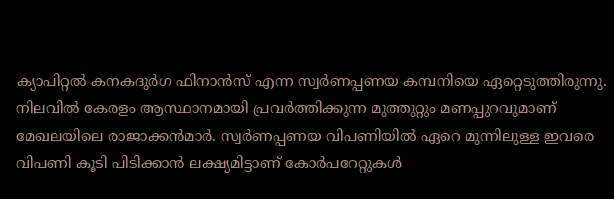ക്യാപിറ്റല്‍ കനകദുര്‍ഗ ഫിനാന്‍സ് എന്ന സ്വര്‍ണപ്പണയ കമ്പനിയെ ഏറ്റെടുത്തിരുന്നു. നിലവില്‍ കേരളം ആസ്ഥാനമായി പ്രവര്‍ത്തിക്കുന്ന മുത്തുറ്റും മണപ്പുറവുമാണ് മേഖലയിലെ രാജാക്കന്‍മാര്‍. സ്വര്‍ണപ്പണയ വിപണിയില്‍ ഏറെ മുന്നിലുള്ള ഇവരെ വിപണി കൂടി പിടിക്കാന്‍ ലക്ഷ്യമിട്ടാണ് കോര്‍പറേറ്റുകള്‍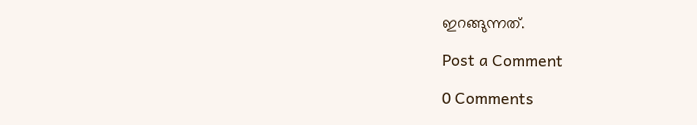ഇറങ്ങുന്നത്.

Post a Comment

0 Comments